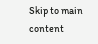Skip to main content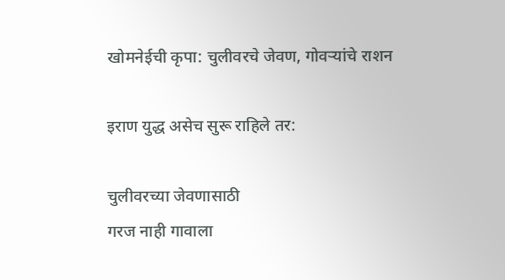खोमनेईची कृपा: चुलीवरचे जेवण, गोवर्‍यांचे राशन

इराण युद्ध असेच सुरू राहिले तर:

चुलीवरच्या जेवणासाठी
गरज नाही गावाला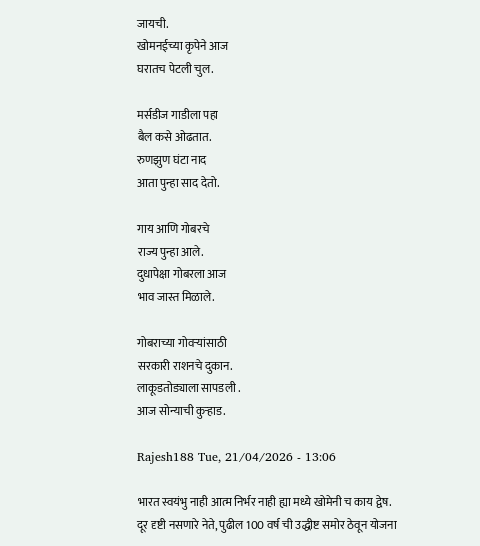जायची.
खोमनईच्या कृपेने आज
घरातच पेटली चुल.

मर्सडीज गाडीला पहा
बैल कसे ओढतात.
रुणझुण घंटा नाद
आता पुन्हा साद देतो.

गाय आणि गोबरचे
राज्य पुन्हा आले.
दुधापेक्षा गोबरला आज
भाव जास्त मिळाले.

गोबराच्या गोवऱ्यांसाठी
सरकारी राशनचे दुकान.
लाकूडतोड्याला सापडली .
आज सोन्याची कुऱ्हाड.

Rajesh188 Tue, 21/04/2026 - 13:06

भारत स्वयंभु नाही आत्म निर्भर नाही ह्या मध्ये खोमेनी च काय द्वेष. दूर दृष्टी नसणारे नेते, पुढील 100 वर्ष ची उद्धीष्ट समोर ठेवून योजना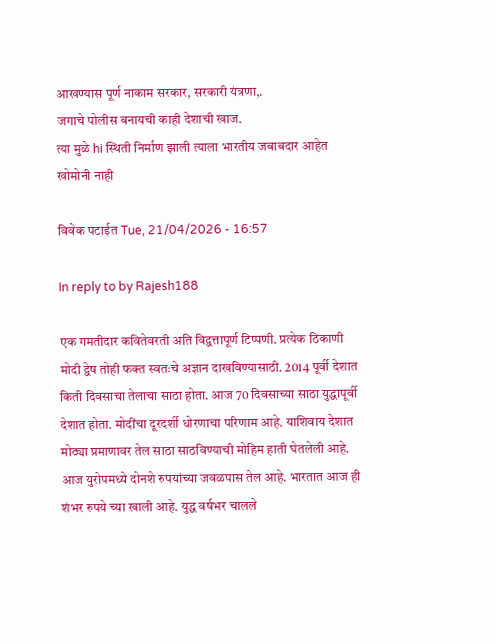आखण्यास पूर्ण नाकाम सरकार, सरकारी यंत्रणा,.
जगाचे पोलीस बनायची काही देशाची खाज.
त्या मुळे hi स्थिती निर्माण झाली त्याला भारतीय जबाबदार आहेत खोमोनी नाही

विवेक पटाईत Tue, 21/04/2026 - 16:57

In reply to by Rajesh188

एक गमतीदार कवितेवरती अति विद्वत्तापूर्ण टिप्पणी. प्रत्येक ठिकाणी मोदी द्वेष तोही फक्त स्वतःचे अज्ञान दाखविण्यासाठी. 2014 पूर्वी देशात किती दिवसाचा तेलाचा साठा होता. आज 70 दिवसाच्या साठा युद्धापूर्वी देशात होता. मोदींचा दूरदर्शी धोरणाचा परिणाम आहे. याशिवाय देशात मोठ्या प्रमाणावर तेल साठा साठविण्याची मोहिम हाती घेतलेली आहे. आज युरोपमध्ये दोनशे रुपयांच्या जवळपास तेल आहे. भारतात आज ही शंभर रुपये च्या खाली आहे. युद्ध वर्षभर चालले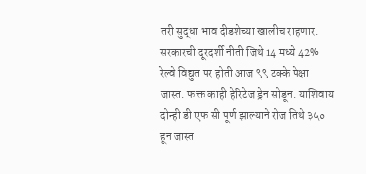तरी सुद्धा भाव दीडशेच्या खालीच राहणार. सरकारची दूरदर्शी नीती जिथे 14 मध्ये 42% रेल्वे विद्युत पर होती आज ९९ टक्के पेक्षा जास्त. फक्त काही हेरिटेज ड्रेन सोडून. याशिवाय दोन्ही डी एफ सी पूर्ण झाल्याने रोज तिथे ३५० हून जास्त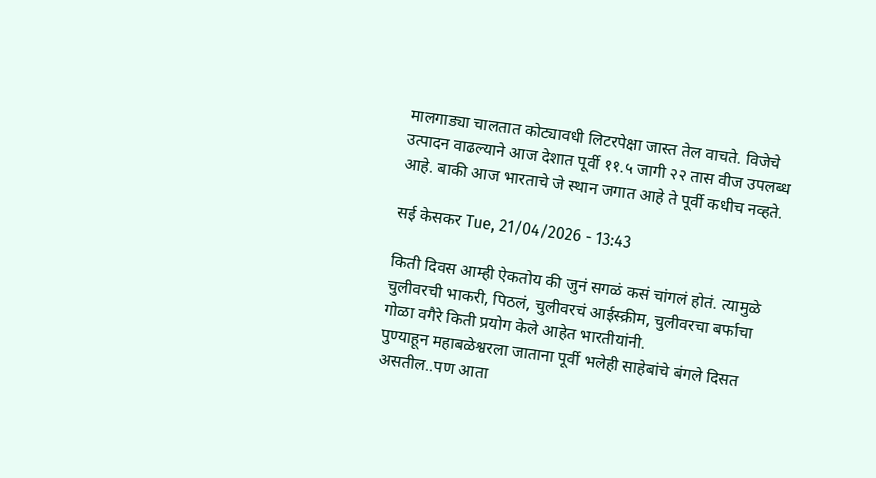मालगाड्या चालतात कोट्यावधी लिटरपेक्षा जास्त तेल वाचते. विजेचे उत्पादन वाढल्याने आज देशात पूर्वी ११.५ जागी २२ तास वीज उपलब्ध आहे. बाकी आज भारताचे जे स्थान जगात आहे ते पूर्वी कधीच नव्हते.

सई केसकर Tue, 21/04/2026 - 13:43

किती दिवस आम्ही ऐकतोय की जुनं सगळं कसं चांगलं होतं. त्यामुळे चुलीवरची भाकरी, पिठलं, चुलीवरचं आईस्क्रीम, चुलीवरचा बर्फाचा गोळा वगैरे किती प्रयोग केले आहेत भारतीयांनी.
पुण्याहून महाबळेश्वरला जाताना पूर्वी भलेही साहेबांचे बंगले दिसत असतील..पण आता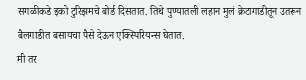सगळीकडे इको टुरिझमचे बोर्ड दिसतात. तिथे पुण्यातली लहान मुलं क्रेटागाडीतून उतरून बैलगाडीत बसायचा पैसे देऊन एक्स्पिरियन्स घेतात.
मी तर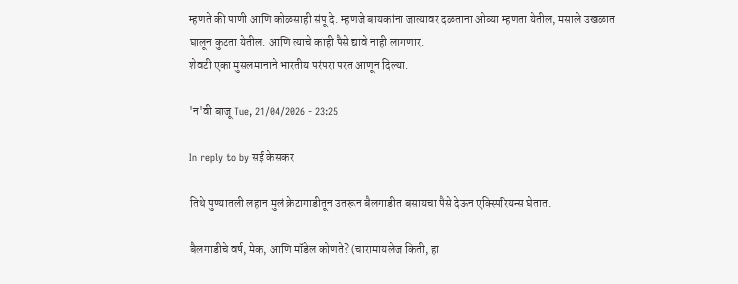म्हणते की पाणी आणि कोळसाही संपू दे. म्हणजे बायकांना जात्यावर दळताना ओव्या म्हणता येतील, मसाले उखळात घालून कुटता येतील. आणि त्याचे काही पैसे द्यावे नाही लागणार.
शेवटी एका मुसलमानाने भारतीय परंपरा परत आणून दिल्या.

'न'वी बाजू Tue, 21/04/2026 - 23:25

In reply to by सई केसकर

तिथे पुण्यातली लहान मुलं क्रेटागाडीतून उतरून बैलगाडीत बसायचा पैसे देऊन एक्स्पिरियन्स घेतात.

बैलगाडीचे वर्ष, मेक, आणि मॉडेल कोणते? (चारामायलेज किती, हा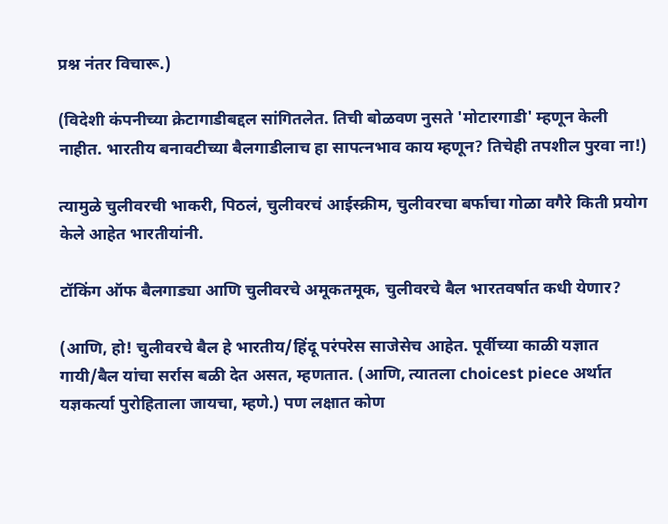प्रश्न नंतर विचारू.)

(विदेशी कंपनीच्या क्रेटागाडीबद्दल सांगितलेत. तिची बोळवण नुसते 'मोटारगाडी' म्हणून केली नाहीत. भारतीय बनावटीच्या बैलगाडीलाच हा सापत्नभाव काय म्हणून? तिचेही तपशील पुरवा ना!)

त्यामुळे चुलीवरची भाकरी, पिठलं, चुलीवरचं आईस्क्रीम, चुलीवरचा बर्फाचा गोळा वगैरे किती प्रयोग केले आहेत भारतीयांनी.

टॉकिंग ऑफ बैलगाड्या आणि चुलीवरचे अमूकतमूक, चुलीवरचे बैल भारतवर्षात कधी येणार?

(आणि, हो! चुलीवरचे बैल हे भारतीय/हिंदू परंपरेस साजेसेच आहेत. पूर्वीच्या काळी यज्ञात गायी/बैल यांचा सर्रास बळी देत असत, म्हणतात. (आणि, त्यातला choicest piece अर्थात यज्ञकर्त्या पुरोहिताला जायचा, म्हणे.) पण लक्षात कोण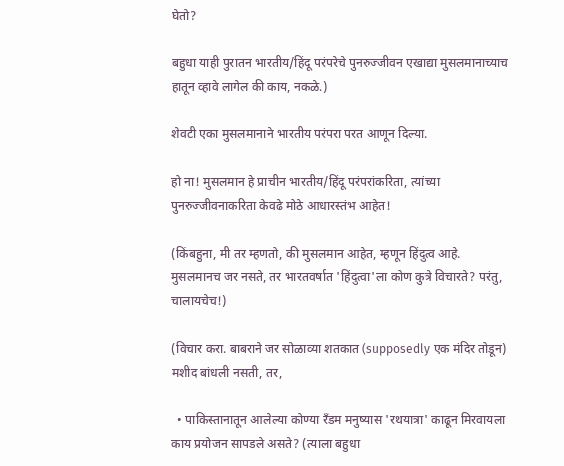घेतो?

बहुधा याही पुरातन भारतीय/हिंदू परंपरेचे पुनरुज्जीवन एखाद्या मुसलमानाच्याच हातून व्हावे लागेल की काय, नकळे.)

शेवटी एका मुसलमानाने भारतीय परंपरा परत आणून दिल्या.

हो ना! मुसलमान हे प्राचीन भारतीय/हिंदू परंपरांकरिता, त्यांच्या पुनरुज्जीवनाकरिता केवढे मोठे आधारस्तंभ आहेत!

(किंबहुना, मी तर म्हणतो, की मुसलमान आहेत, म्हणून हिंदुत्व आहे. मुसलमानच जर नसते, तर भारतवर्षात 'हिंदुत्वा'ला कोण कुत्रे विचारते? परंतु, चालायचेच!)

(विचार करा. बाबराने जर सोळाव्या शतकात (supposedly एक मंदिर तोडून) मशीद बांधली नसती, तर,

  • पाकिस्तानातून आलेल्या कोण्या रँडम मनुष्यास 'रथयात्रा' काढून मिरवायला काय प्रयोजन सापडले असते? (त्याला बहुधा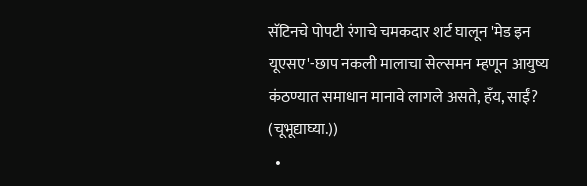सॅटिनचे पोपटी रंगाचे चमकदार शर्ट घालून 'मेड इन यूएसए'-छाप नकली मालाचा सेल्समन म्हणून आयुष्य कंठण्यात समाधान मानावे लागले असते, हँय, साईं? (चूभूद्याघ्या.))
  •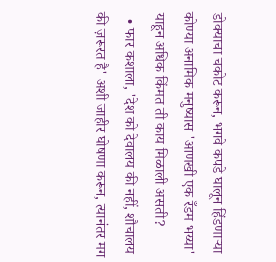डोक्याचा चकोट करून, भगवे कपडे घालून हिंडणार्‍या कोण्या अनामिक मनुष्यास 'आणखी एक रँडम भय्या' याहून अधिक किंमत ती काय मिळाली असती?
  • फार कशाला, 'देश को देवालय की नहीं, शौचालय की ज़रूरत है' अशी जाहीर घोषणा करून, त्यानंतर मग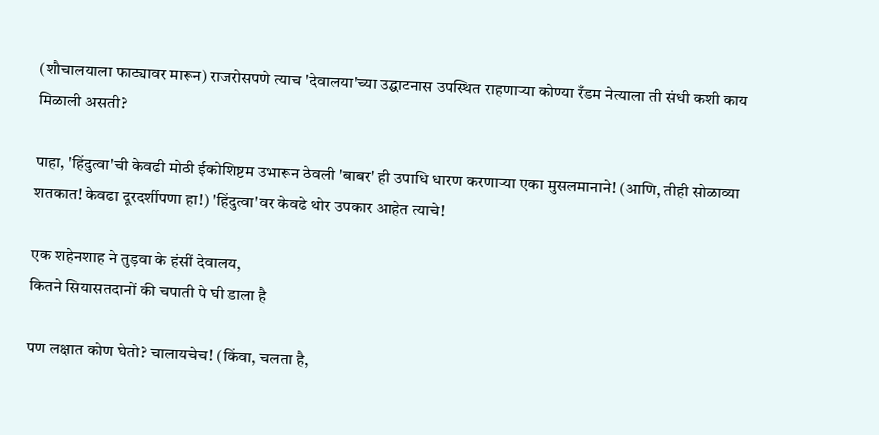(शौचालयाला फाट्यावर मारून) राजरोसपणे त्याच 'देवालया'च्या उद्घाटनास उपस्थित राहणार्‍या कोण्या रँडम नेत्याला ती संधी कशी काय मिळाली असती?

पाहा, 'हिंदुत्वा'ची केवढी मोठी ईकोशिष्टम उभारून ठेवली 'बाबर' ही उपाधि धारण करणार्‍या एका मुसलमानाने! (आणि, तीही सोळाव्या शतकात! केवढा दूरदर्शीपणा हा!) 'हिंदुत्वा'वर केवढे थोर उपकार आहेत त्याचे!

एक शहेनशाह ने तुड़वा के हंसीं देवालय,
कितने सियासतदानों की चपाती पे घी डाला है

पण लक्षात कोण घेतो? चालायचेच! (किंवा, चलता है,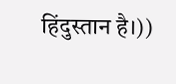हिंदुस्तान है।))